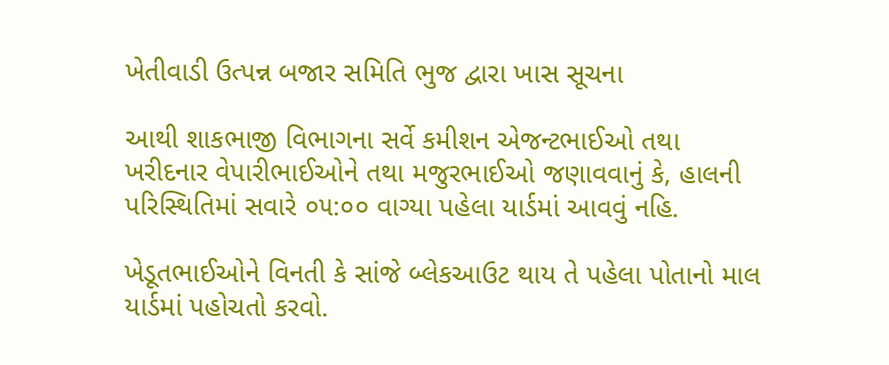ખેતીવાડી ઉત્પન્ન બજાર સમિતિ ભુજ દ્વારા ખાસ સૂચના

આથી શાકભાજી વિભાગના સર્વે કમીશન એજન્ટભાઈઓ તથા ખરીદનાર વેપારીભાઈઓને તથા મજુરભાઈઓ જણાવવાનું કે, હાલની પરિસ્થિતિમાં સવારે ૦૫:૦૦ વાગ્યા પહેલા યાર્ડમાં આવવું નહિ.

ખેડૂતભાઈઓને વિનતી કે સાંજે બ્લેકઆઉટ થાય તે પહેલા પોતાનો માલ યાર્ડમાં પહોચતો કરવો.